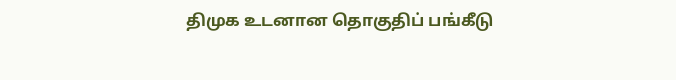திமுக உடனான தொகுதிப் பங்கீடு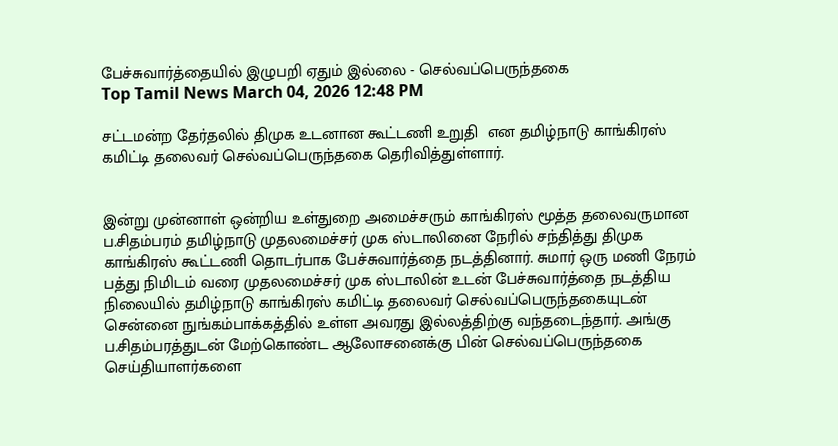பேச்சுவார்த்தையில் இழுபறி ஏதும் இல்லை - செல்வப்பெருந்தகை
Top Tamil News March 04, 2026 12:48 PM

சட்டமன்ற தேர்தலில் திமுக உடனான கூட்டணி உறுதி  என தமிழ்நாடு காங்கிரஸ் கமிட்டி தலைவர் செல்வப்பெருந்தகை தெரிவித்துள்ளார்.


இன்று முன்னாள் ஒன்றிய உள்துறை அமைச்சரும் காங்கிரஸ் மூத்த தலைவருமான ப.சிதம்பரம் தமிழ்நாடு முதலமைச்சர் முக ஸ்டாலினை நேரில் சந்தித்து திமுக காங்கிரஸ் கூட்டணி தொடர்பாக பேச்சுவார்த்தை நடத்தினார். சுமார் ஒரு மணி நேரம் பத்து நிமிடம் வரை முதலமைச்சர் முக ஸ்டாலின் உடன் பேச்சுவார்த்தை நடத்திய நிலையில் தமிழ்நாடு காங்கிரஸ் கமிட்டி தலைவர் செல்வப்பெருந்தகையுடன் சென்னை நுங்கம்பாக்கத்தில் உள்ள அவரது இல்லத்திற்கு வந்தடைந்தார். அங்கு ப.சிதம்பரத்துடன் மேற்கொண்ட ஆலோசனைக்கு பின் செல்வப்பெருந்தகை செய்தியாளர்களை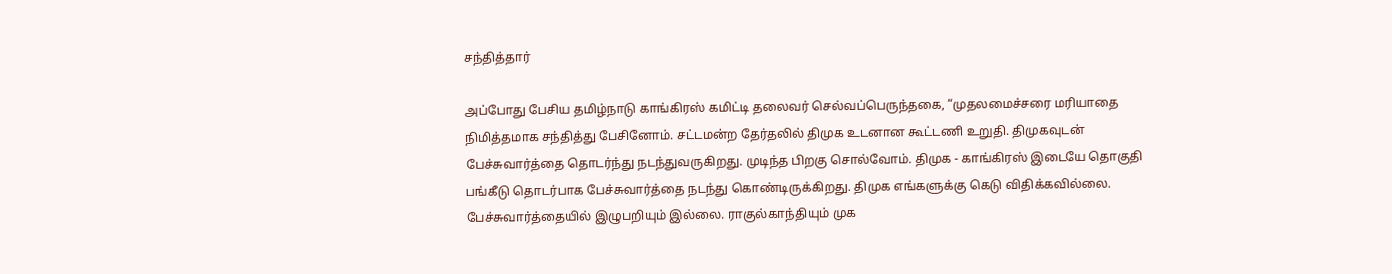சந்தித்தார்

அப்போது பேசிய தமிழ்நாடு காங்கிரஸ் கமிட்டி தலைவர் செல்வப்பெருந்தகை, “முதலமைச்சரை மரியாதை நிமித்தமாக சந்தித்து பேசினோம். சட்டமன்ற தேர்தலில் திமுக உடனான கூட்டணி உறுதி. திமுகவுடன் பேச்சுவார்த்தை தொடர்ந்து நடந்துவருகிறது. முடிந்த பிறகு சொல்வோம். திமுக - காங்கிரஸ் இடையே தொகுதி பங்கீடு தொடர்பாக பேச்சுவார்த்தை நடந்து கொண்டிருக்கிறது. திமுக எங்களுக்கு கெடு விதிக்கவில்லை. பேச்சுவார்த்தையில் இழுபறியும் இல்லை. ராகுல்காந்தியும் முக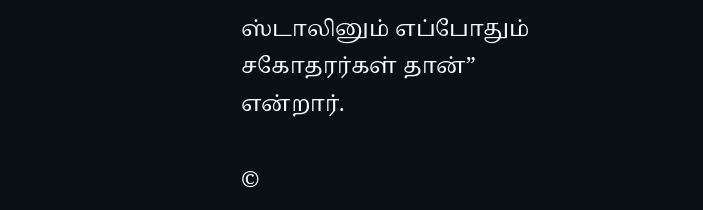ஸ்டாலினும் எப்போதும் சகோதரர்கள் தான்” என்றார்.

©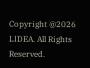Copyright @2026 LIDEA. All Rights Reserved.